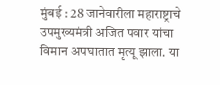मुंबई : 28 जानेवारीला महाराष्ट्राचे उपमुख्यमंत्री अजित पवार यांचा विमान अपघातात मृत्यू झाला. या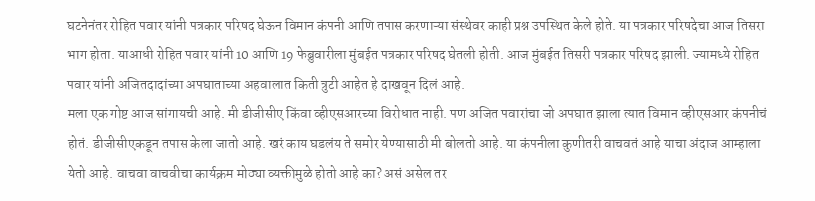घटनेनंतर रोहित पवार यांनी पत्रकार परिषद घेऊन विमान कंपनी आणि तपास करणाऱ्या संस्थेवर काही प्रश्न उपस्थित केले होते. या पत्रकार परिषदेचा आज तिसरा भाग होता. याआधी रोहित पवार यांनी 10 आणि 19 फेब्रुवारीला मुंबईत पत्रकार परिषद घेतली होती. आज मुंबईत तिसरी पत्रकार परिषद झाली. ज्यामध्ये रोहित पवार यांनी अजितदादांच्या अपघाताच्या अहवालात किती त्रुटी आहेत हे दाखवून दिलं आहे.
मला एक गोष्ट आज सांगायची आहे. मी डीजीसीए किंवा व्हीएसआरच्या विरोधात नाही. पण अजित पवारांचा जो अपघात झाला त्यात विमान व्हीएसआर कंपनीचं होतं. डीजीसीएकडून तपास केला जातो आहे. खरं काय घडलंय ते समोर येण्यासाठी मी बोलतो आहे. या कंपनीला कुणीतरी वाचवतं आहे याचा अंदाज आम्हाला येतो आहे. वाचवा वाचवीचा कार्यक्रम मोठ्या व्यक्तीमुळे होतो आहे का? असं असेल तर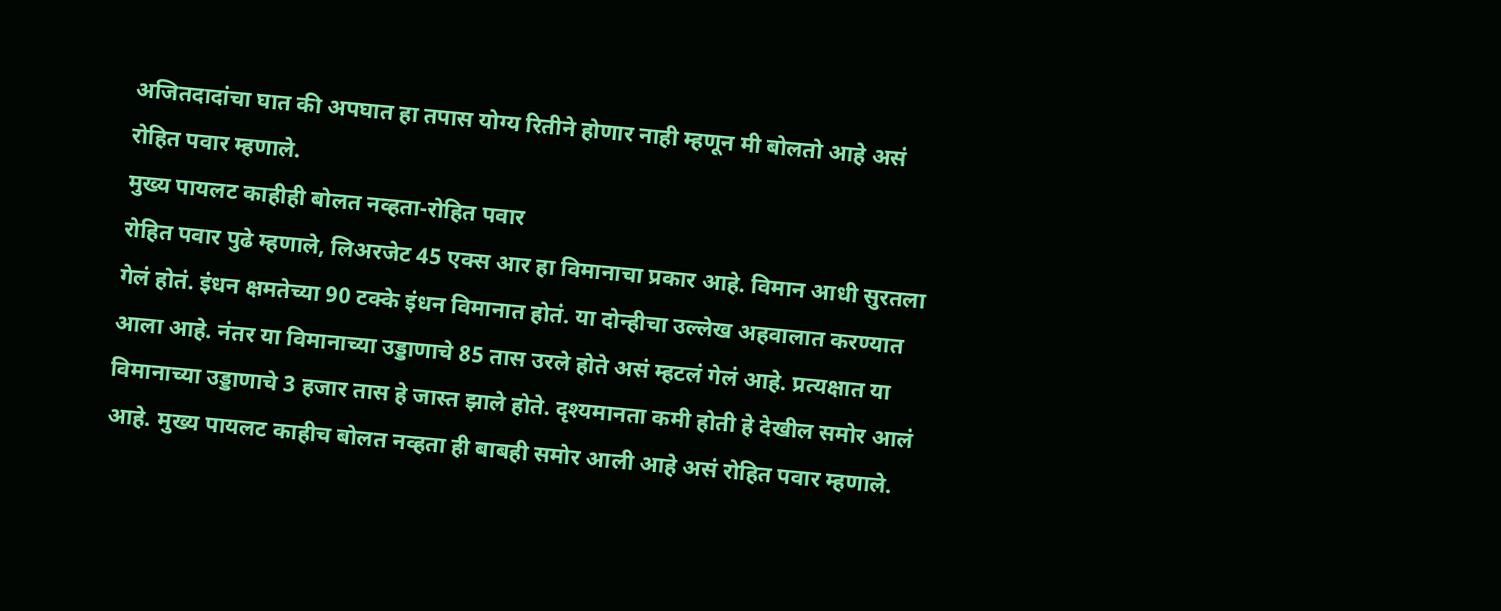अजितदादांचा घात की अपघात हा तपास योग्य रितीने होणार नाही म्हणून मी बोलतो आहे असं रोहित पवार म्हणाले.
मुख्य पायलट काहीही बोलत नव्हता-रोहित पवार
रोहित पवार पुढे म्हणाले, लिअरजेट 45 एक्स आर हा विमानाचा प्रकार आहे. विमान आधी सुरतला गेलं होतं. इंधन क्षमतेच्या 90 टक्के इंधन विमानात होतं. या दोन्हीचा उल्लेख अहवालात करण्यात आला आहे. नंतर या विमानाच्या उड्डाणाचे 85 तास उरले होते असं म्हटलं गेलं आहे. प्रत्यक्षात या विमानाच्या उड्डाणाचे 3 हजार तास हे जास्त झाले होते. दृश्यमानता कमी होती हे देखील समोर आलं आहे. मुख्य पायलट काहीच बोलत नव्हता ही बाबही समोर आली आहे असं रोहित पवार म्हणाले.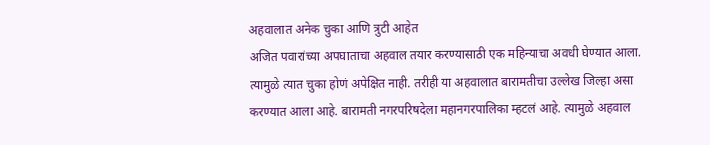अहवालात अनेक चुका आणि त्रुटी आहेत
अजित पवारांच्या अपघाताचा अहवाल तयार करण्यासाठी एक महिन्याचा अवधी घेण्यात आला. त्यामुळे त्यात चुका होणं अपेक्षित नाही. तरीही या अहवालात बारामतीचा उल्लेख जिल्हा असा करण्यात आला आहे. बारामती नगरपरिषदेला महानगरपालिका म्हटलं आहे. त्यामुळे अहवाल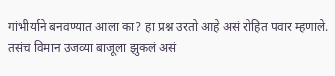गांभीर्याने बनवण्यात आला का? हा प्रश्न उरतो आहे असं रोहित पवार म्हणाले. तसंच विमान उजव्या बाजूला झुकलं असं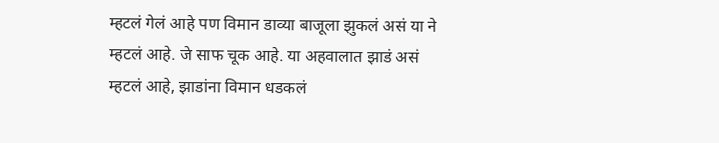म्हटलं गेलं आहे पण विमान डाव्या बाजूला झुकलं असं या ने म्हटलं आहे. जे साफ चूक आहे. या अहवालात झाडं असं म्हटलं आहे, झाडांना विमान धडकलं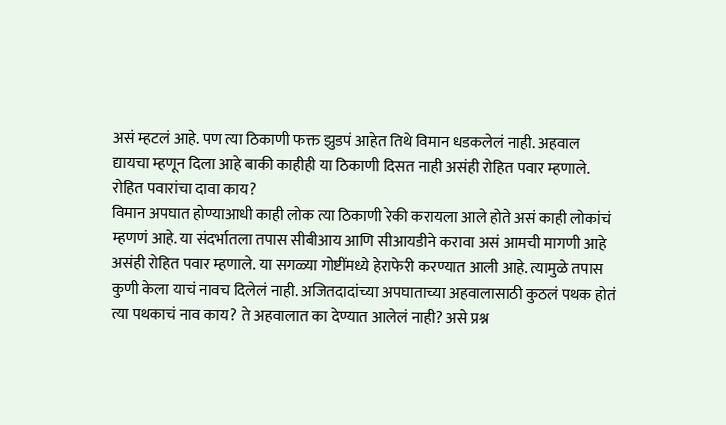असं म्हटलं आहे. पण त्या ठिकाणी फक्त झुडपं आहेत तिथे विमान धडकलेलं नाही. अहवाल द्यायचा म्हणून दिला आहे बाकी काहीही या ठिकाणी दिसत नाही असंही रोहित पवार म्हणाले.
रोहित पवारांचा दावा काय?
विमान अपघात होण्याआधी काही लोक त्या ठिकाणी रेकी करायला आले होते असं काही लोकांचं म्हणणं आहे. या संदर्भातला तपास सीबीआय आणि सीआयडीने करावा असं आमची मागणी आहे असंही रोहित पवार म्हणाले. या सगळ्या गोष्टींमध्ये हेराफेरी करण्यात आली आहे. त्यामुळे तपास कुणी केला याचं नावच दिलेलं नाही. अजितदादांच्या अपघाताच्या अहवालासाठी कुठलं पथक होतं त्या पथकाचं नाव काय? ते अहवालात का देण्यात आलेलं नाही? असे प्रश्न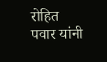रोहित पवार यांनी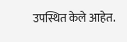उपस्थित केले आहेत.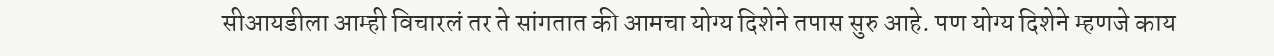सीआयडीला आम्ही विचारलं तर ते सांगतात की आमचा योग्य दिशेने तपास सुरु आहे. पण योग्य दिशेने म्हणजे काय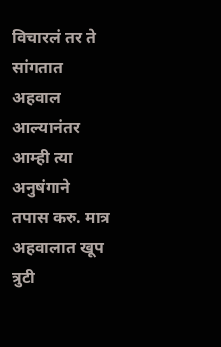विचारलं तर ते सांगतात अहवाल आल्यानंतर आम्ही त्या अनुषंगाने तपास करु. मात्र अहवालात खूप त्रुटी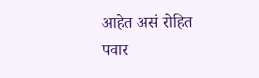आहेत असं रोहित पवार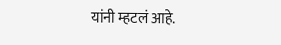यांनी म्हटलं आहे.